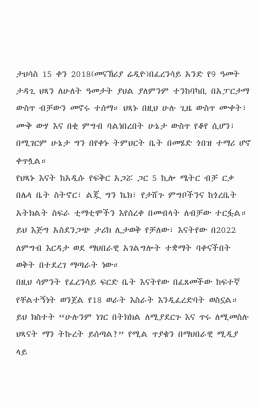ታህሳስ 15 ቀን 2018(መናኸሪያ ሬዲዮ)በፈረንሳይ አንድ የ9 ዓመት ታዳጊ ህጻን ለሁለት ዓመታት ያህል ያለምንም ተንከባካቢ በአፓርታማ ውስጥ ብቻውን መኖሩ ተሰማ። ህጻኑ በዚህ ሁሉ ጊዜ ውስጥ ሙቀት፣ ሙቅ ውሃ እና በቂ ምግብ ባልነበረበት ሁኔታ ውስጥ የቆየ ሲሆን፣ በሚገርም ሁኔታ ግን በየቀኑ ትምህርት ቤት በመሄድ ጎበዝ ተማሪ ሆኖ ቀጥሏል።
የህጻኑ እናት ከአዲሱ የፍቅር አጋሯ ጋር 5 ኪሎ ሜትር ብቻ ርቃ በሌላ ቤት ስትኖር፣ ልጇ ግን ኬክ፣ የታሸጉ ምግቦችንና ከጎረቤት አትክልት ስፍራ ቲማቲሞችን እየሰረቀ በመብላት ለብቻው ተርፏል። ይህ እጅግ አስደንጋጭ ታሪክ ሊታወቅ የቻለው፣ እናትየው በ2022 ለምግብ እርዳታ ወደ ማህበራዊ አገልግሎት ተቋማት ባቀናችበት ወቅት በተደረገ ማጣራት ነው።
በዚህ ሳምንት የፈረንሳይ ፍርድ ቤት እናትየው በፈጸመችው ከፍተኛ የቸልተኝነት ወንጀል የ18 ወራት እስራት እንዲፈረድባት ወስኗል። ይህ ክስተት “ሁሉንም ነገር በትክክል ለሚያደርጉ እና ጥሩ ለሚመስሉ ህጻናት ማን ትኩረት ይሰጣል?” የሚል ጥያቄን በማህበራዊ ሚዲያ ላይ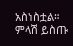አስነስቷል።
ምላሽ ይስጡ